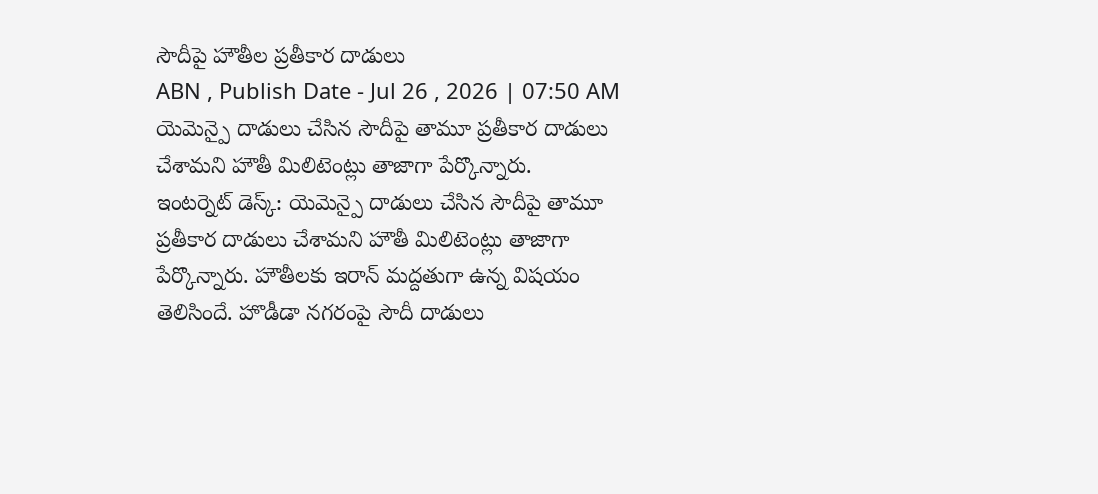సౌదీపై హౌతీల ప్రతీకార దాడులు
ABN , Publish Date - Jul 26 , 2026 | 07:50 AM
యెమెన్పై దాడులు చేసిన సౌదీపై తామూ ప్రతీకార దాడులు చేశామని హౌతీ మిలిటెంట్లు తాజాగా పేర్కొన్నారు.
ఇంటర్నెట్ డెస్క్: యెమెన్పై దాడులు చేసిన సౌదీపై తామూ ప్రతీకార దాడులు చేశామని హౌతీ మిలిటెంట్లు తాజాగా పేర్కొన్నారు. హౌతీలకు ఇరాన్ మద్దతుగా ఉన్న విషయం తెలిసిందే. హొడీడా నగరంపై సౌదీ దాడులు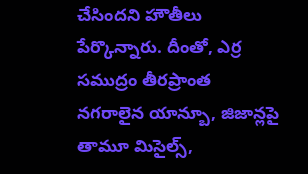చేసిందని హౌతీలు పేర్కొన్నారు. దీంతో, ఎర్ర సముద్రం తీరప్రాంత నగరాలైన యాన్బూ, జిజాన్లపై తామూ మిసైల్స్,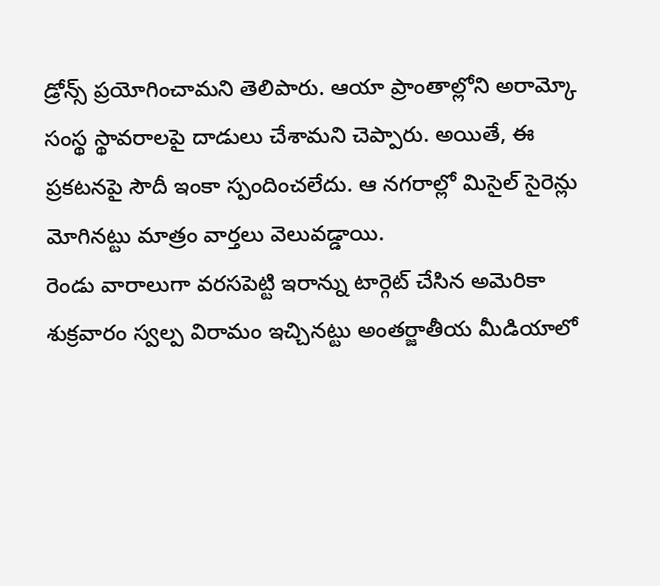డ్రోన్స్ ప్రయోగించామని తెలిపారు. ఆయా ప్రాంతాల్లోని అరామ్కో సంస్థ స్థావరాలపై దాడులు చేశామని చెప్పారు. అయితే, ఈ ప్రకటనపై సౌదీ ఇంకా స్పందించలేదు. ఆ నగరాల్లో మిసైల్ సైరెన్లు మోగినట్టు మాత్రం వార్తలు వెలువడ్డాయి.
రెండు వారాలుగా వరసపెట్టి ఇరాన్ను టార్గెట్ చేసిన అమెరికా శుక్రవారం స్వల్ప విరామం ఇచ్చినట్టు అంతర్జాతీయ మీడియాలో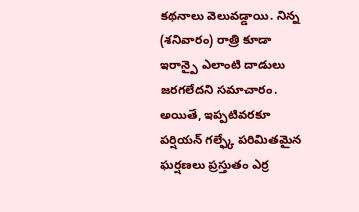కథనాలు వెలువడ్డాయి. నిన్న (శనివారం) రాత్రి కూడా ఇరాన్పై ఎలాంటి దాడులు జరగలేదని సమాచారం. అయితే, ఇప్పటివరకూ పర్షియన్ గల్ఫ్కే పరిమితమైన ఘర్షణలు ప్రస్తుతం ఎర్ర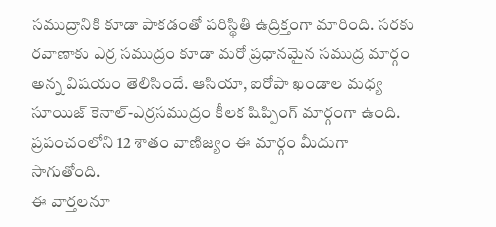సముద్రానికి కూడా పాకడంతో పరిస్థితి ఉద్రిక్తంగా మారింది. సరకు రవాణాకు ఎర్ర సముద్రం కూడా మరో ప్రధానమైన సముద్ర మార్గం అన్న విషయం తెలిసిందే. ఆసియా, ఐరోపా ఖండాల మధ్య సూయిజ్ కెనాల్-ఎర్రసముద్రం కీలక షిప్పింగ్ మార్గంగా ఉంది. ప్రపంచంలోని 12 శాతం వాణిజ్యం ఈ మార్గం మీదుగా సాగుతోంది.
ఈ వార్తలనూ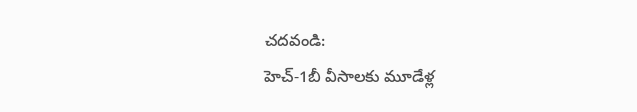చదవండి:
హెచ్-1బీ వీసాలకు మూడేళ్ల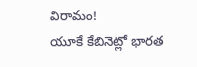విరామం!
యూకే కేబినెట్లో భారత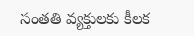సంతతి వ్యక్తులకు కీలక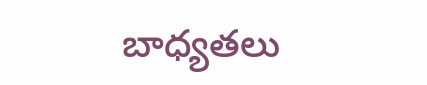బాధ్యతలు